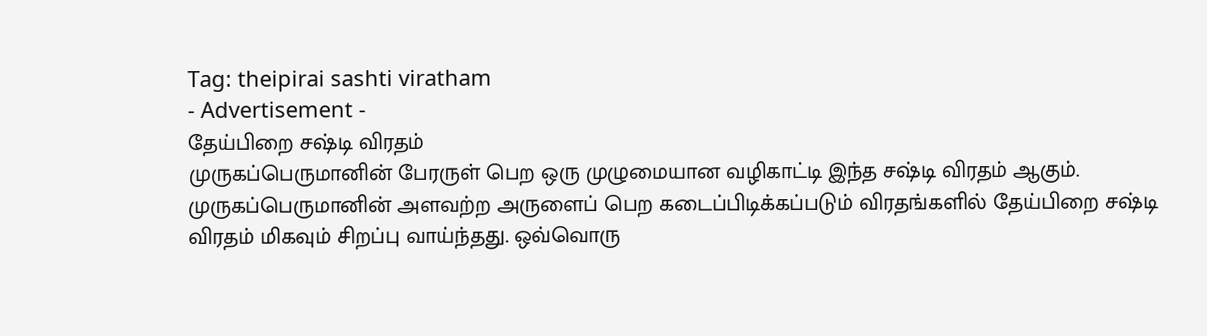Tag: theipirai sashti viratham
- Advertisement -
தேய்பிறை சஷ்டி விரதம்
முருகப்பெருமானின் பேரருள் பெற ஒரு முழுமையான வழிகாட்டி இந்த சஷ்டி விரதம் ஆகும். முருகப்பெருமானின் அளவற்ற அருளைப் பெற கடைப்பிடிக்கப்படும் விரதங்களில் தேய்பிறை சஷ்டி விரதம் மிகவும் சிறப்பு வாய்ந்தது. ஒவ்வொரு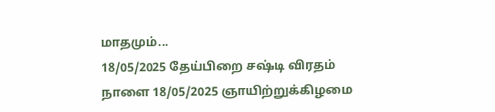மாதமும்...
18/05/2025 தேய்பிறை சஷ்டி விரதம்
நாளை 18/05/2025 ஞாயிற்றுக்கிழமை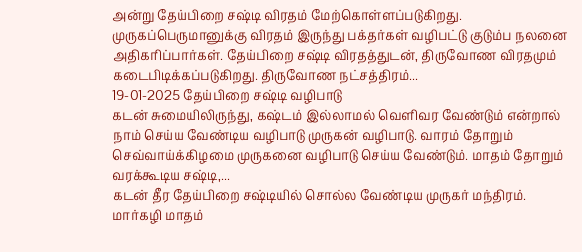அன்று தேய்பிறை சஷ்டி விரதம் மேற்கொள்ளப்படுகிறது. முருகப்பெருமானுக்கு விரதம் இருந்து பக்தர்கள் வழிபட்டு குடும்ப நலனை அதிகரிப்பார்கள். தேய்பிறை சஷ்டி விரதத்துடன், திருவோண விரதமும் கடைபிடிக்கப்படுகிறது. திருவோண நட்சத்திரம்...
19-01-2025 தேய்பிறை சஷ்டி வழிபாடு
கடன் சுமையிலிருந்து, கஷ்டம் இல்லாமல் வெளிவர வேண்டும் என்றால் நாம் செய்ய வேண்டிய வழிபாடு முருகன் வழிபாடு. வாரம் தோறும் செவ்வாய்க்கிழமை முருகனை வழிபாடு செய்ய வேண்டும். மாதம் தோறும் வரக்கூடிய சஷ்டி,...
கடன் தீர தேய்பிறை சஷ்டியில் சொல்ல வேண்டிய முருகர் மந்திரம்.
மார்கழி மாதம்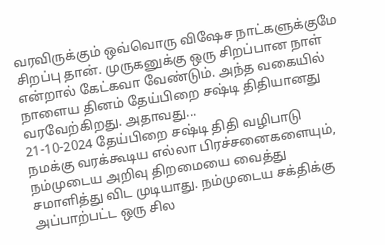வரவிருக்கும் ஒவ்வொரு விஷேச நாட்களுக்குமே சிறப்பு தான். முருகனுக்கு ஒரு சிறப்பான நாள் என்றால் கேட்கவா வேண்டும். அந்த வகையில் நாளைய தினம் தேய்பிறை சஷ்டி திதியானது வரவேற்கிறது. அதாவது...
21-10-2024 தேய்பிறை சஷ்டி திதி வழிபாடு
நமக்கு வரக்கூடிய எல்லா பிரச்சனைகளையும், நம்முடைய அறிவு திறமையை வைத்து சமாளித்து விட முடியாது. நம்முடைய சக்திக்கு அப்பாற்பட்ட ஒரு சில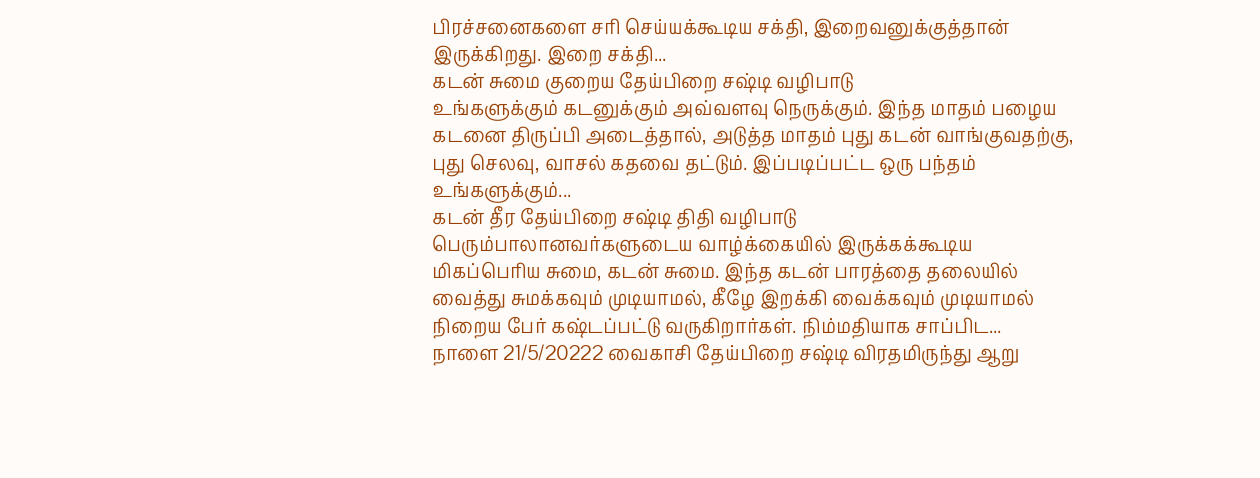பிரச்சனைகளை சரி செய்யக்கூடிய சக்தி, இறைவனுக்குத்தான் இருக்கிறது. இறை சக்தி...
கடன் சுமை குறைய தேய்பிறை சஷ்டி வழிபாடு
உங்களுக்கும் கடனுக்கும் அவ்வளவு நெருக்கும். இந்த மாதம் பழைய கடனை திருப்பி அடைத்தால், அடுத்த மாதம் புது கடன் வாங்குவதற்கு, புது செலவு, வாசல் கதவை தட்டும். இப்படிப்பட்ட ஒரு பந்தம் உங்களுக்கும்...
கடன் தீர தேய்பிறை சஷ்டி திதி வழிபாடு
பெரும்பாலானவர்களுடைய வாழ்க்கையில் இருக்கக்கூடிய மிகப்பெரிய சுமை, கடன் சுமை. இந்த கடன் பாரத்தை தலையில் வைத்து சுமக்கவும் முடியாமல், கீழே இறக்கி வைக்கவும் முடியாமல் நிறைய பேர் கஷ்டப்பட்டு வருகிறார்கள். நிம்மதியாக சாப்பிட...
நாளை 21/5/20222 வைகாசி தேய்பிறை சஷ்டி விரதமிருந்து ஆறு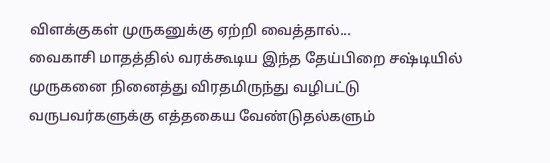விளக்குகள் முருகனுக்கு ஏற்றி வைத்தால்...
வைகாசி மாதத்தில் வரக்கூடிய இந்த தேய்பிறை சஷ்டியில் முருகனை நினைத்து விரதமிருந்து வழிபட்டு வருபவர்களுக்கு எத்தகைய வேண்டுதல்களும்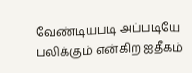வேண்டியபடி அப்படியே பலிக்கும் என்கிற ஐதீகம்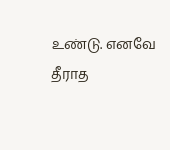உண்டு. எனவே தீராத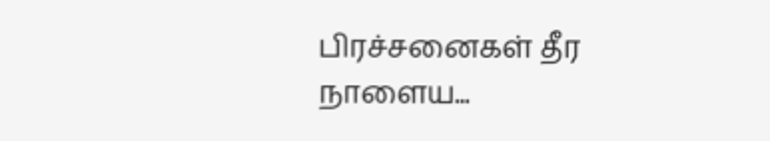பிரச்சனைகள் தீர நாளைய...